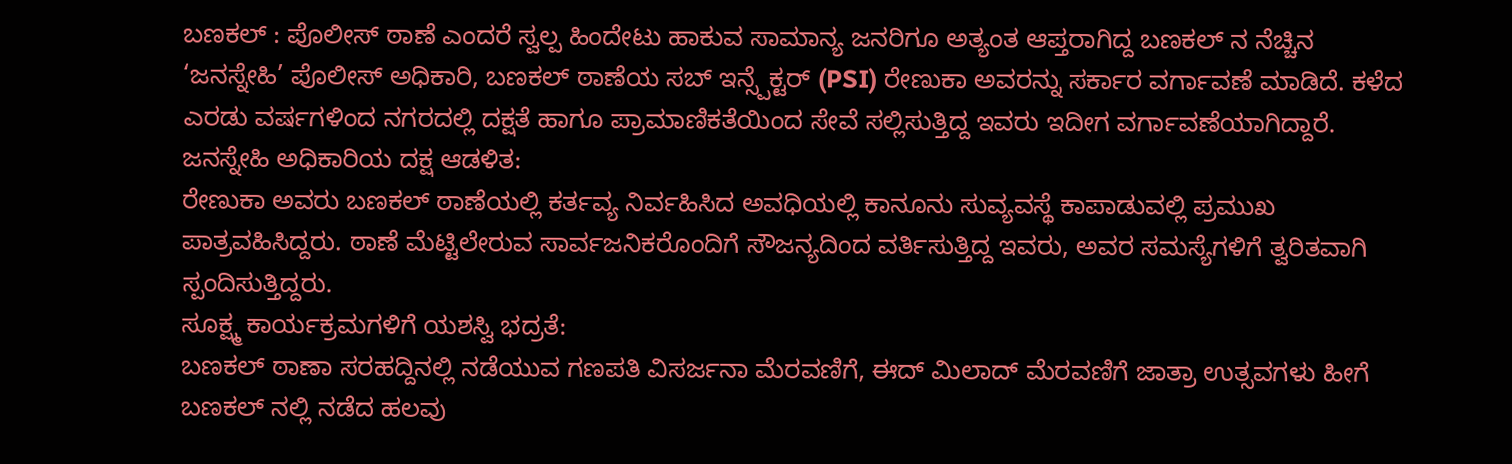ಬಣಕಲ್ : ಪೊಲೀಸ್ ಠಾಣೆ ಎಂದರೆ ಸ್ವಲ್ಪ ಹಿಂದೇಟು ಹಾಕುವ ಸಾಮಾನ್ಯ ಜನರಿಗೂ ಅತ್ಯಂತ ಆಪ್ತರಾಗಿದ್ದ ಬಣಕಲ್ ನ ನೆಚ್ಚಿನ ‘ಜನಸ್ನೇಹಿ’ ಪೊಲೀಸ್ ಅಧಿಕಾರಿ, ಬಣಕಲ್ ಠಾಣೆಯ ಸಬ್ ಇನ್ಸ್ಪೆಕ್ಟರ್ (PSI) ರೇಣುಕಾ ಅವರನ್ನು ಸರ್ಕಾರ ವರ್ಗಾವಣೆ ಮಾಡಿದೆ. ಕಳೆದ ಎರಡು ವರ್ಷಗಳಿಂದ ನಗರದಲ್ಲಿ ದಕ್ಷತೆ ಹಾಗೂ ಪ್ರಾಮಾಣಿಕತೆಯಿಂದ ಸೇವೆ ಸಲ್ಲಿಸುತ್ತಿದ್ದ ಇವರು ಇದೀಗ ವರ್ಗಾವಣೆಯಾಗಿದ್ದಾರೆ.
ಜನಸ್ನೇಹಿ ಅಧಿಕಾರಿಯ ದಕ್ಷ ಆಡಳಿತ:
ರೇಣುಕಾ ಅವರು ಬಣಕಲ್ ಠಾಣೆಯಲ್ಲಿ ಕರ್ತವ್ಯ ನಿರ್ವಹಿಸಿದ ಅವಧಿಯಲ್ಲಿ ಕಾನೂನು ಸುವ್ಯವಸ್ಥೆ ಕಾಪಾಡುವಲ್ಲಿ ಪ್ರಮುಖ ಪಾತ್ರವಹಿಸಿದ್ದರು. ಠಾಣೆ ಮೆಟ್ಟಿಲೇರುವ ಸಾರ್ವಜನಿಕರೊಂದಿಗೆ ಸೌಜನ್ಯದಿಂದ ವರ್ತಿಸುತ್ತಿದ್ದ ಇವರು, ಅವರ ಸಮಸ್ಯೆಗಳಿಗೆ ತ್ವರಿತವಾಗಿ ಸ್ಪಂದಿಸುತ್ತಿದ್ದರು.
ಸೂಕ್ಷ್ಮ ಕಾರ್ಯಕ್ರಮಗಳಿಗೆ ಯಶಸ್ವಿ ಭದ್ರತೆ:
ಬಣಕಲ್ ಠಾಣಾ ಸರಹದ್ದಿನಲ್ಲಿ ನಡೆಯುವ ಗಣಪತಿ ವಿಸರ್ಜನಾ ಮೆರವಣಿಗೆ, ಈದ್ ಮಿಲಾದ್ ಮೆರವಣಿಗೆ ಜಾತ್ರಾ ಉತ್ಸವಗಳು ಹೀಗೆ ಬಣಕಲ್ ನಲ್ಲಿ ನಡೆದ ಹಲವು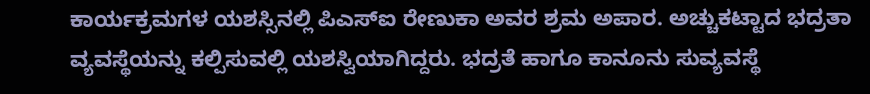ಕಾರ್ಯಕ್ರಮಗಳ ಯಶಸ್ಸಿನಲ್ಲಿ ಪಿಎಸ್ಐ ರೇಣುಕಾ ಅವರ ಶ್ರಮ ಅಪಾರ. ಅಚ್ಚುಕಟ್ಟಾದ ಭದ್ರತಾ ವ್ಯವಸ್ಥೆಯನ್ನು ಕಲ್ಪಿಸುವಲ್ಲಿ ಯಶಸ್ವಿಯಾಗಿದ್ದರು. ಭದ್ರತೆ ಹಾಗೂ ಕಾನೂನು ಸುವ್ಯವಸ್ಥೆ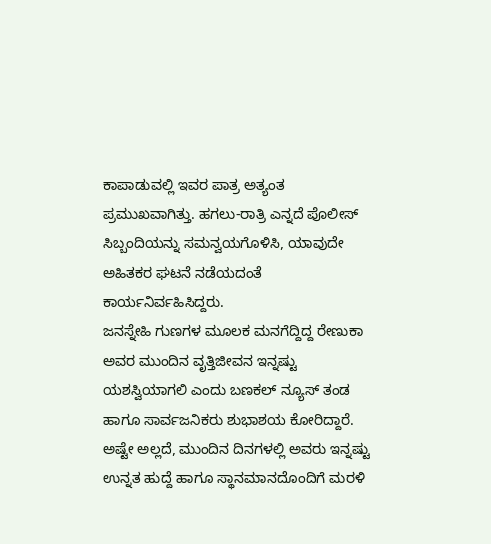ಕಾಪಾಡುವಲ್ಲಿ ಇವರ ಪಾತ್ರ ಅತ್ಯಂತ ಪ್ರಮುಖವಾಗಿತ್ತು. ಹಗಲು-ರಾತ್ರಿ ಎನ್ನದೆ ಪೊಲೀಸ್ ಸಿಬ್ಬಂದಿಯನ್ನು ಸಮನ್ವಯಗೊಳಿಸಿ, ಯಾವುದೇ ಅಹಿತಕರ ಘಟನೆ ನಡೆಯದಂತೆ ಕಾರ್ಯನಿರ್ವಹಿಸಿದ್ದರು.
ಜನಸ್ನೇಹಿ ಗುಣಗಳ ಮೂಲಕ ಮನಗೆದ್ದಿದ್ದ ರೇಣುಕಾ ಅವರ ಮುಂದಿನ ವೃತ್ತಿಜೀವನ ಇನ್ನಷ್ಟು ಯಶಸ್ವಿಯಾಗಲಿ ಎಂದು ಬಣಕಲ್ ನ್ಯೂಸ್ ತಂಡ ಹಾಗೂ ಸಾರ್ವಜನಿಕರು ಶುಭಾಶಯ ಕೋರಿದ್ದಾರೆ. ಅಷ್ಟೇ ಅಲ್ಲದೆ, ಮುಂದಿನ ದಿನಗಳಲ್ಲಿ ಅವರು ಇನ್ನಷ್ಟು ಉನ್ನತ ಹುದ್ದೆ ಹಾಗೂ ಸ್ಥಾನಮಾನದೊಂದಿಗೆ ಮರಳಿ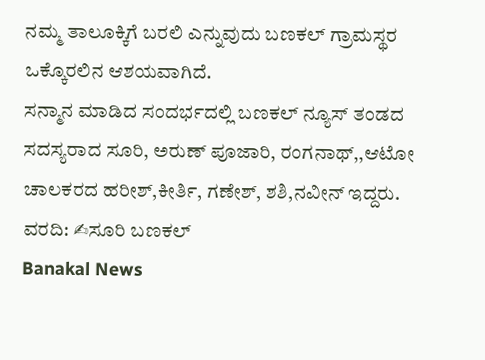ನಮ್ಮ ತಾಲೂಕ್ಕಿಗೆ ಬರಲಿ ಎನ್ನುವುದು ಬಣಕಲ್ ಗ್ರಾಮಸ್ಥರ ಒಕ್ಕೊರಲಿನ ಆಶಯವಾಗಿದೆ.
ಸನ್ಮಾನ ಮಾಡಿದ ಸಂದರ್ಭದಲ್ಲಿ ಬಣಕಲ್ ನ್ಯೂಸ್ ತಂಡದ ಸದಸ್ಯರಾದ ಸೂರಿ, ಅರುಣ್ ಪೂಜಾರಿ, ರಂಗನಾಥ್,,ಆಟೋ ಚಾಲಕರದ ಹರೀಶ್,ಕೀರ್ತಿ, ಗಣೇಶ್, ಶಶಿ,ನವೀನ್ ಇದ್ದರು.
ವರದಿ: ✍ಸೂರಿ ಬಣಕಲ್
Banakal News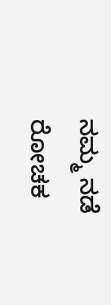ನಮ್ಮ ನಡೆ ರೋಚಕ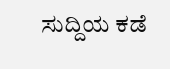ಸುದ್ದಿಯ ಕಡೆ